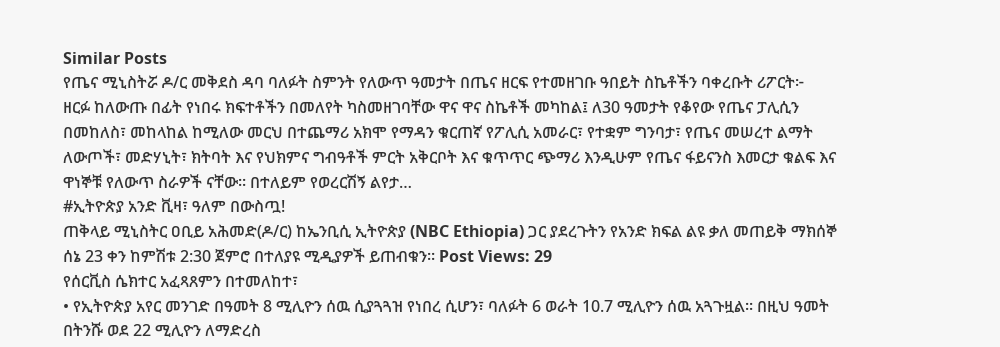Similar Posts
የጤና ሚኒስትሯ ዶ/ር መቅደስ ዳባ ባለፉት ስምንት የለውጥ ዓመታት በጤና ዘርፍ የተመዘገቡ ዓበይት ስኬቶችን ባቀረቡት ሪፖርት፦
ዘርፉ ከለውጡ በፊት የነበሩ ክፍተቶችን በመለየት ካስመዘገባቸው ዋና ዋና ስኬቶች መካከል፤ ለ30 ዓመታት የቆየው የጤና ፓሊሲን በመከለስ፣ መከላከል ከሚለው መርህ በተጨማሪ አክሞ የማዳን ቁርጠኛ የፖሊሲ አመራር፣ የተቋም ግንባታ፣ የጤና መሠረተ ልማት ለውጦች፣ መድሃኒት፣ ክትባት እና የህክምና ግብዓቶች ምርት አቅርቦት እና ቁጥጥር ጭማሪ እንዲሁም የጤና ፋይናንስ እመርታ ቁልፍ እና ዋነኞቹ የለውጥ ስራዎች ናቸው። በተለይም የወረርሽኝ ልየታ…
#ኢትዮጵያ አንድ ቪዛ፣ ዓለም በውስጧ!
ጠቅላይ ሚኒስትር ዐቢይ አሕመድ(ዶ/ር) ከኤንቢሲ ኢትዮጵያ (NBC Ethiopia) ጋር ያደረጉትን የአንድ ክፍል ልዩ ቃለ መጠይቅ ማክሰኞ ሰኔ 23 ቀን ከምሽቱ 2:30 ጀምሮ በተለያዩ ሚዲያዎች ይጠብቁን። Post Views: 29
የሰርቪስ ሴክተር አፈጻጸምን በተመለከተ፣
• የኢትዮጵያ አየር መንገድ በዓመት 8 ሚሊዮን ሰዉ ሲያጓጓዝ የነበረ ሲሆን፣ ባለፉት 6 ወራት 10.7 ሚሊዮን ሰዉ አጓጉዟል፡፡ በዚህ ዓመት በትንሹ ወደ 22 ሚሊዮን ለማድረስ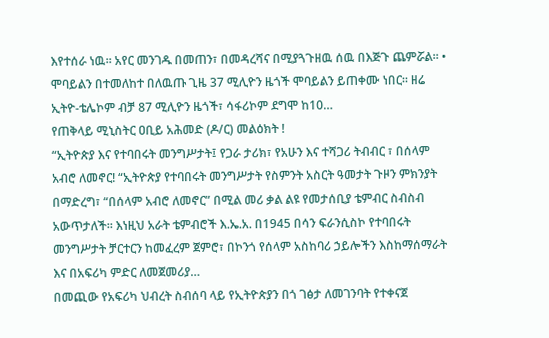እየተሰራ ነዉ፡፡ አየር መንገዱ በመጠን፣ በመዳረሻና በሚያጓጉዘዉ ሰዉ በእጅጉ ጨምሯል፡፡ • ሞባይልን በተመለከተ በለዉጡ ጊዜ 37 ሚሊዮን ዜጎች ሞባይልን ይጠቀሙ ነበር፡፡ ዘሬ ኢትዮ-ቴሌኮም ብቻ 87 ሚሊዮን ዜጎች፣ ሳፋሪኮም ደግሞ ከ10…
የጠቅላይ ሚኒስትር ዐቢይ አሕመድ (ዶ/ር) መልዕክት !
“ኢትዮጵያ እና የተባበሩት መንግሥታት፤ የጋራ ታሪክ፣ የአሁን እና ተሻጋሪ ትብብር ፣ በሰላም አብሮ ለመኖር! “ኢትዮጵያ የተባበሩት መንግሥታት የስምንት አስርት ዓመታት ጉዞን ምክንያት በማድረግ፣ “በሰላም አብሮ ለመኖር” በሚል መሪ ቃል ልዩ የመታሰቢያ ቴምብር ስብስብ አውጥታለች። እነዚህ አራት ቴምብሮች እ.ኤ.አ. በ1945 በሳን ፍራንሲስኮ የተባበሩት መንግሥታት ቻርተርን ከመፈረም ጀምሮ፣ በኮንጎ የሰላም አስከባሪ ኃይሎችን እስከማሰማራት እና በአፍሪካ ምድር ለመጀመሪያ…
በመጪው የአፍሪካ ህብረት ስብሰባ ላይ የኢትዮጵያን በጎ ገፅታ ለመገንባት የተቀናጀ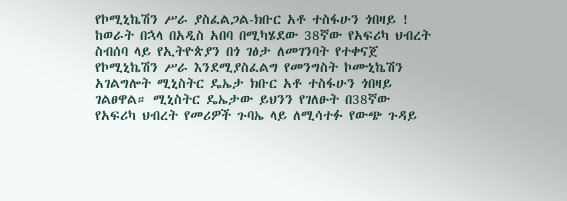የኮሚኒኬሽን ሥራ ያስፈልጋል-ክቡር አቶ ተስፋሁን ጎበዛይ !
ከወራት በኋላ በአዲስ አበባ በሚካሄደው 38ኛው የአፍሪካ ህብረት ስብሰባ ላይ የኢትዮጵያን በጎ ገፅታ ለመገንባት የተቀናጀ የኮሚኒኬሽን ሥራ እንደሚያስፈልግ የመንግስት ኮሙኒኬሽን አገልግሎት ሚኒስትር ዴኤታ ክቡር አቶ ተስፋሁን ጎበዛይ ገልፀዋል። ሚኒስትር ዴኤታው ይህንን የገለፁት በ38ኛው የአፍሪካ ህብረት የመሪዎች ጉባኤ ላይ ለሚሳተፉ የውጭ ጉዳይ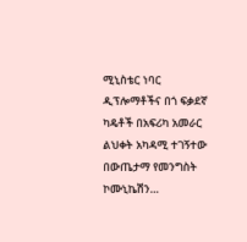ሚኒስቴር ነባር ዲፕሎማቶችና በጎ ፍቃደኛ ካዴቶች በአፍሪካ አመራር ልህቀት አካዳሚ ተገኝተው በውጤታማ የመንግስት ኮሙኒኬሽን…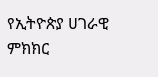የኢትዮጵያ ሀገራዊ ምክክር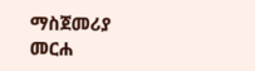ማስጀመሪያ መርሐ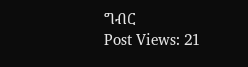ግብር
Post Views: 21